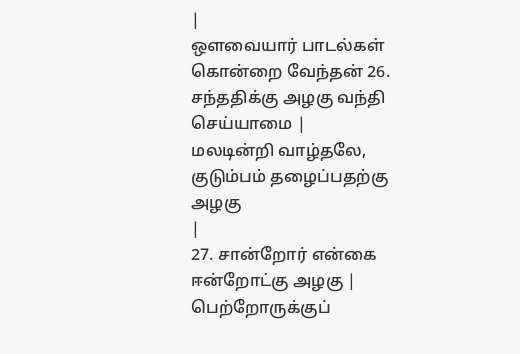|
ஔவையார் பாடல்கள் கொன்றை வேந்தன் 26. சந்ததிக்கு அழகு வந்தி செய்யாமை |
மலடின்றி வாழ்தலே, குடும்பம் தழைப்பதற்கு அழகு
|
27. சான்றோர் என்கை ஈன்றோட்கு அழகு |
பெற்றோருக்குப்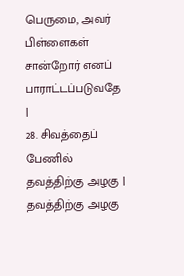பெருமை, அவர் பிள்ளைகள் சான்றோர் எனப் பாராட்டப்படுவதே
|
28. சிவத்தைப் பேணில் தவத்திற்கு அழகு |
தவத்திற்கு அழகு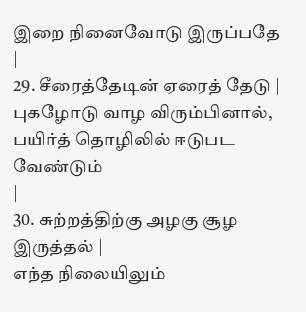இறை நினைவோடு இருப்பதே
|
29. சீரைத்தேடின் ஏரைத் தேடு |
புகழோடு வாழ விரும்பினால், பயிர்த் தொழிலில் ஈடுபட வேண்டும்
|
30. சுற்றத்திற்கு அழகு சூழ இருத்தல் |
எந்த நிலையிலும்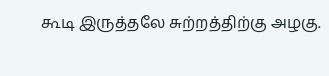கூடி இருத்தலே சுற்றத்திற்கு அழகு.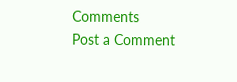Comments
Post a Comment